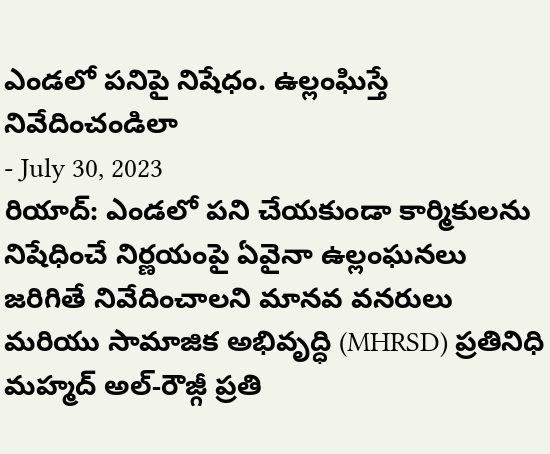ఎండలో పనిపై నిషేధం. ఉల్లంఘిస్తే నివేదించండిలా
- July 30, 2023
రియాద్: ఎండలో పని చేయకుండా కార్మికులను నిషేధించే నిర్ణయంపై ఏవైనా ఉల్లంఘనలు జరిగితే నివేదించాలని మానవ వనరులు మరియు సామాజిక అభివృద్ధి (MHRSD) ప్రతినిధి మహ్మద్ అల్-రౌజ్గీ ప్రతి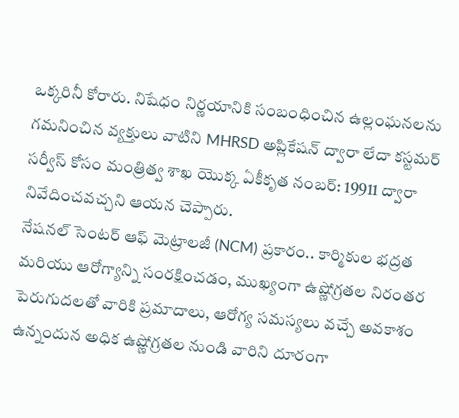ఒక్కరినీ కోరారు. నిషేధం నిర్ణయానికి సంబంధించిన ఉల్లంఘనలను గమనించిన వ్యక్తులు వాటిని MHRSD అప్లికేషన్ ద్వారా లేదా కస్టమర్ సర్వీస్ కోసం మంత్రిత్వ శాఖ యొక్క ఏకీకృత నంబర్: 19911 ద్వారా నివేదించవచ్చని ఆయన చెప్పారు.
నేషనల్ సెంటర్ ఆఫ్ మెట్రాలజీ (NCM) ప్రకారం.. కార్మికుల భద్రత మరియు ఆరోగ్యాన్ని సంరక్షించడం, ముఖ్యంగా ఉష్ణోగ్రతల నిరంతర పెరుగుదలతో వారికి ప్రమాదాలు, ఆరోగ్య సమస్యలు వచ్చే అవకాశం ఉన్నందున అధిక ఉష్ణోగ్రతల నుండి వారిని దూరంగా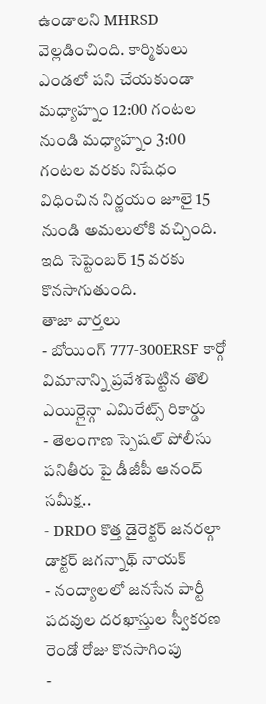ఉండాలని MHRSD వెల్లడించింది. కార్మికులు ఎండలో పని చేయకుండా మధ్యాహ్నం 12:00 గంటల నుండి మధ్యాహ్నం 3:00 గంటల వరకు నిషేధం విధించిన నిర్ణయం జూలై 15 నుండి అమలులోకి వచ్చింది. ఇది సెప్టెంబర్ 15 వరకు కొనసాగుతుంది.
తాజా వార్తలు
- బోయింగ్ 777-300ERSF కార్గో విమానాన్ని ప్రవేశపెట్టిన తొలి ఎయిర్లైన్గా ఎమిరేట్స్ రికార్డు
- తెలంగాణ స్పెషల్ పోలీసు పనితీరు పై డీజీపీ ఆనంద్ సమీక్ష..
- DRDO కొత్త డైరెక్టర్ జనరల్గా డాక్టర్ జగన్నాథ్ నాయక్
- నంద్యాలలో జనసేన పార్టీ పదవుల దరఖాస్తుల స్వీకరణ రెండో రోజు కొనసాగింపు
-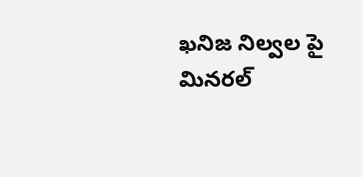ఖనిజ నిల్వల పై మినరల్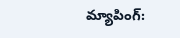మ్యాపింగ్: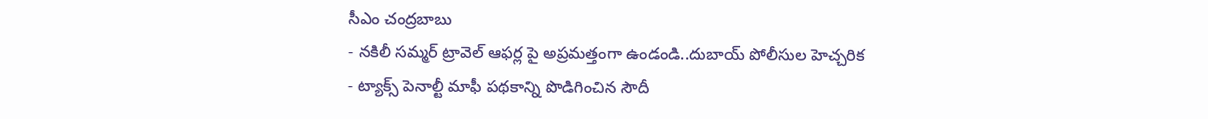సీఎం చంద్రబాబు
- నకిలీ సమ్మర్ ట్రావెల్ ఆఫర్ల పై అప్రమత్తంగా ఉండండి..దుబాయ్ పోలీసుల హెచ్చరిక
- ట్యాక్స్ పెనాల్టీ మాఫీ పథకాన్ని పొడిగించిన సౌదీ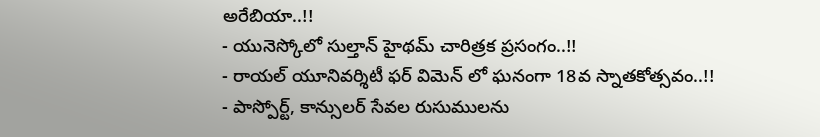అరేబియా..!!
- యునెస్కోలో సుల్తాన్ హైథమ్ చారిత్రక ప్రసంగం..!!
- రాయల్ యూనివర్శిటీ ఫర్ విమెన్ లో ఘనంగా 18వ స్నాతకోత్సవం..!!
- పాస్పోర్ట్, కాన్సులర్ సేవల రుసుములను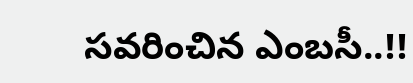సవరించిన ఎంబసీ..!!